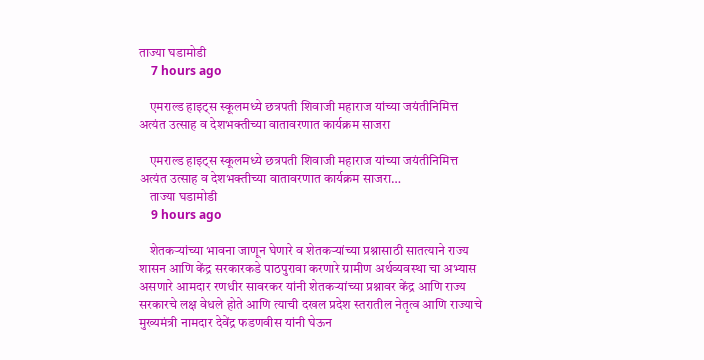ताज्या घडामोडी
    7 hours ago

    एमराल्ड हाइट्स स्कूलमध्ये छत्रपती शिवाजी महाराज यांच्या जयंतीनिमित्त अत्यंत उत्साह व देशभक्तीच्या वातावरणात कार्यक्रम साजरा

    एमराल्ड हाइट्स स्कूलमध्ये छत्रपती शिवाजी महाराज यांच्या जयंतीनिमित्त अत्यंत उत्साह व देशभक्तीच्या वातावरणात कार्यक्रम साजरा…
    ताज्या घडामोडी
    9 hours ago

    शेतकऱ्यांच्या भावना जाणून घेणारे व शेतकऱ्यांच्या प्रश्नासाठी सातत्याने राज्य शासन आणि केंद्र सरकारकडे पाठपुरावा करणारे ग्रामीण अर्थव्यवस्था चा अभ्यास असणारे आमदार रणधीर सावरकर यांनी शेतकऱ्यांच्या प्रश्नावर केंद्र आणि राज्य सरकारचे लक्ष वेधले होते आणि त्याची दखल प्रदेश स्तरातील नेतृत्व आणि राज्याचे मुख्यमंत्री नामदार देवेंद्र फडणवीस यांनी घेऊन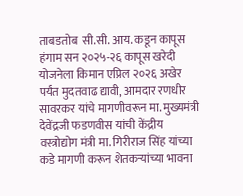ताबडतोब  सी.सी. आय. कडून कापूस हंगाम सन २०२५-२६ कापूस खरेदी योजनेला किमान एप्रिल २०२६ अखेर पर्यंत मुदतवाढ द्यावी, आमदार रणधीर सावरकर यांचे मागणीवरून मा. मुख्यमंत्री देवेंद्रजी फडणवीस यांची केंद्रीय वस्त्रोद्योग मंत्री मा. गिरीराज सिंह यांच्या कडे मागणी करून शेतकऱ्यांच्या भावना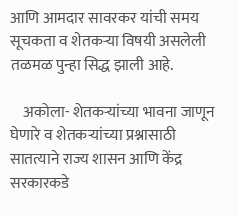आणि आमदार सावरकर यांची समय सूचकता व शेतकऱ्या विषयी असलेली तळमळ पुन्हा सिद्ध झाली आहे.

    अकोला- शेतकऱ्यांच्या भावना जाणून घेणारे व शेतकऱ्यांच्या प्रश्नासाठी सातत्याने राज्य शासन आणि केंद्र सरकारकडे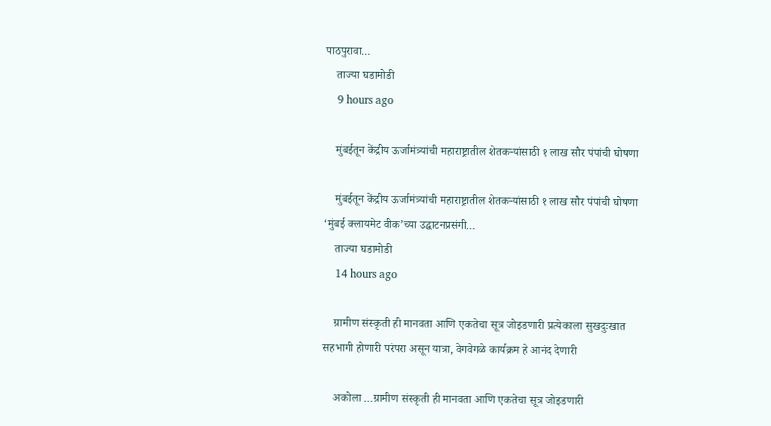पाठपुरावा…
    ताज्या घडामोडी
    9 hours ago

    मुंबईतून केंद्रीय ऊर्जामंत्र्यांची महाराष्ट्रातील शेतकऱ्यांसाठी १ लाख सौर पंपांची घोषणा

    मुंबईतून केंद्रीय ऊर्जामंत्र्यांची महाराष्ट्रातील शेतकऱ्यांसाठी १ लाख सौर पंपांची घोषणा   ‘मुंबई क्लायमेट वीक’च्या उद्घाटनप्रसंगी…
    ताज्या घडामोडी
    14 hours ago

    ग्रामीण संस्कृती ही मानवता आणि एकतेचा सूत्र जोइडणारी प्रत्येकाला सुखदुःखात सहभागी होणारी परंपरा असून यात्रा, वेगवेगळे कार्यक्रम हे आनंद देणारी

    अकोला …ग्रामीण संस्कृती ही मानवता आणि एकतेचा सूत्र जोइडणारी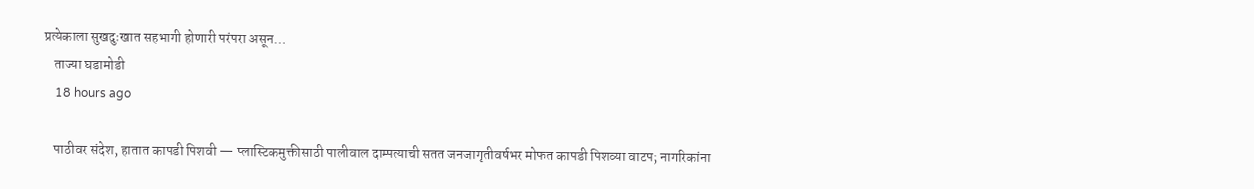प्रत्येकाला सुखदुःखात सहभागी होणारी परंपरा असून…
    ताज्या घडामोडी
    18 hours ago

    पाठीवर संदेश, हातात कापडी पिशवी — प्लास्टिकमुक्तीसाठी पालीवाल दाम्पत्याची सतत जनजागृतीवर्षभर मोफत कापडी पिशव्या वाटप; नागरिकांना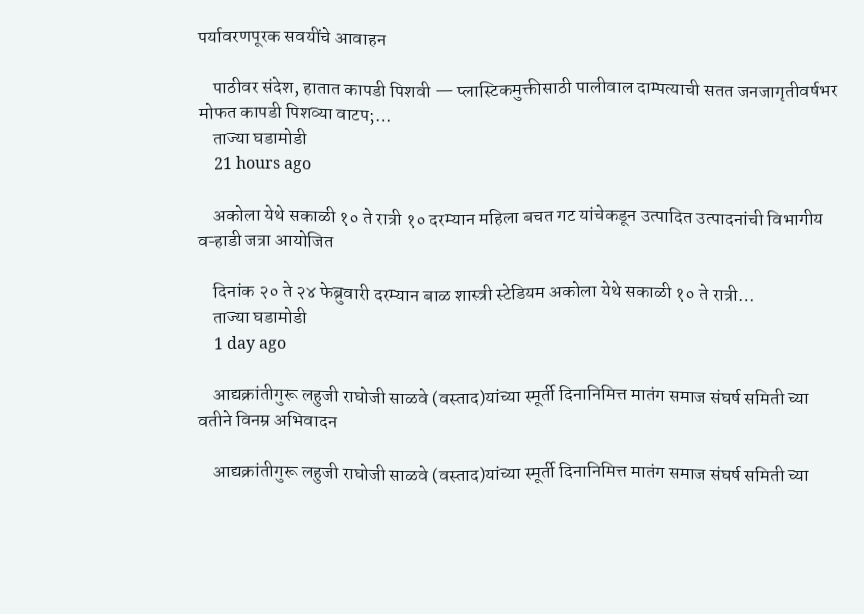पर्यावरणपूरक सवयींचे आवाहन

    पाठीवर संदेश, हातात कापडी पिशवी — प्लास्टिकमुक्तीसाठी पालीवाल दाम्पत्याची सतत जनजागृतीवर्षभर मोफत कापडी पिशव्या वाटप;…
    ताज्या घडामोडी
    21 hours ago

    अकोला येथे सकाळी १० ते रात्री १० दरम्यान महिला बचत गट यांचेकडून उत्पादित उत्पादनांची विभागीय वऱ्हाडी जत्रा आयोजित

    दिनांक २० ते २४ फेब्रुवारी दरम्यान बाळ शास्त्री स्टेडियम अकोला येथे सकाळी १० ते रात्री…
    ताज्या घडामोडी
    1 day ago

    आद्यक्रांतीगुरू लहुजी राघोजी साळवे (वस्ताद)यांच्या स्मूर्ती दिनानिमित्त मातंग समाज संघर्ष समिती च्या वतीने विनम्र अभिवादन

    आद्यक्रांतीगुरू लहुजी राघोजी साळवे (वस्ताद)यांच्या स्मूर्ती दिनानिमित्त मातंग समाज संघर्ष समिती च्या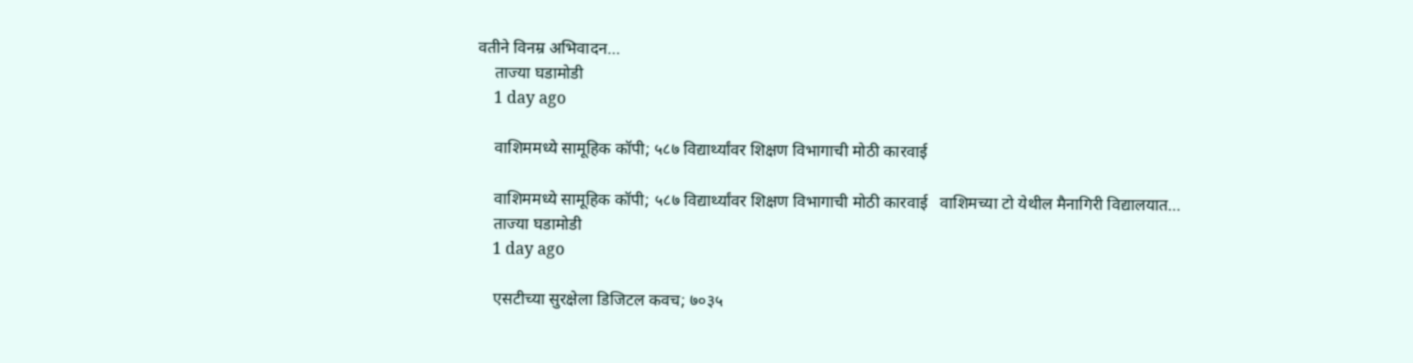वतीने विनम्र अभिवादन…
    ताज्या घडामोडी
    1 day ago

    वाशिममध्ये सामूहिक कॉपी; ५८७ विद्यार्थ्यांवर शिक्षण विभागाची मोठी कारवाई

    वाशिममध्ये सामूहिक कॉपी; ५८७ विद्यार्थ्यांवर शिक्षण विभागाची मोठी कारवाई   वाशिमच्या टो येथील मैनागिरी विद्यालयात…
    ताज्या घडामोडी
    1 day ago

    एसटीच्या सुरक्षेला डिजिटल कवच; ७०३५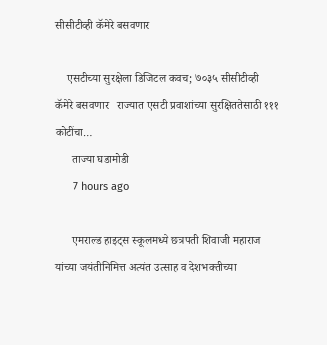सीसीटीव्ही कॅमेरे बसवणार

    एसटीच्या सुरक्षेला डिजिटल कवच; ७०३५ सीसीटीव्ही कॅमेरे बसवणार   राज्यात एसटी प्रवाशांच्या सुरक्षिततेसाठी १११ कोटींचा…
      ताज्या घडामोडी
      7 hours ago

      एमराल्ड हाइट्स स्कूलमध्ये छत्रपती शिवाजी महाराज यांच्या जयंतीनिमित्त अत्यंत उत्साह व देशभक्तीच्या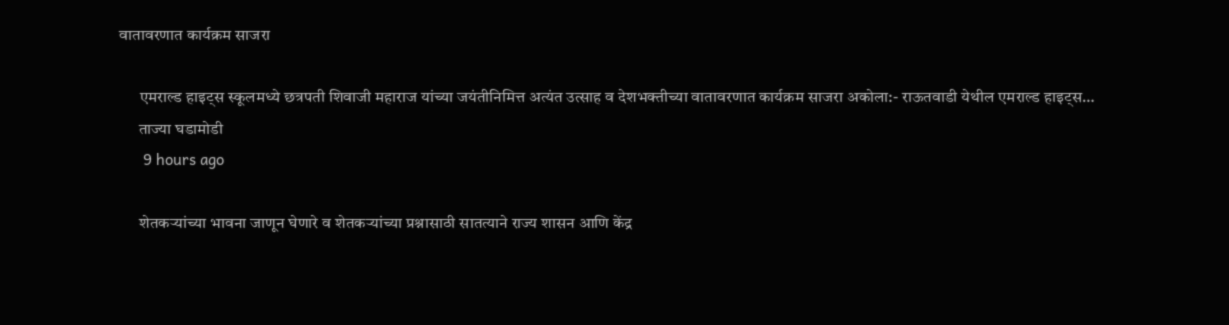वातावरणात कार्यक्रम साजरा

      एमराल्ड हाइट्स स्कूलमध्ये छत्रपती शिवाजी महाराज यांच्या जयंतीनिमित्त अत्यंत उत्साह व देशभक्तीच्या वातावरणात कार्यक्रम साजरा अकोला:- राऊतवाडी येथील एमराल्ड हाइट्स…
      ताज्या घडामोडी
      9 hours ago

      शेतकऱ्यांच्या भावना जाणून घेणारे व शेतकऱ्यांच्या प्रश्नासाठी सातत्याने राज्य शासन आणि केंद्र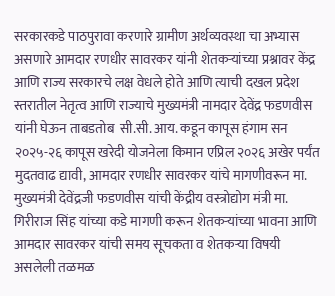सरकारकडे पाठपुरावा करणारे ग्रामीण अर्थव्यवस्था चा अभ्यास असणारे आमदार रणधीर सावरकर यांनी शेतकऱ्यांच्या प्रश्नावर केंद्र आणि राज्य सरकारचे लक्ष वेधले होते आणि त्याची दखल प्रदेश स्तरातील नेतृत्व आणि राज्याचे मुख्यमंत्री नामदार देवेंद्र फडणवीस यांनी घेऊन ताबडतोब  सी.सी. आय. कडून कापूस हंगाम सन २०२५-२६ कापूस खरेदी योजनेला किमान एप्रिल २०२६ अखेर पर्यंत मुदतवाढ द्यावी, आमदार रणधीर सावरकर यांचे मागणीवरून मा. मुख्यमंत्री देवेंद्रजी फडणवीस यांची केंद्रीय वस्त्रोद्योग मंत्री मा. गिरीराज सिंह यांच्या कडे मागणी करून शेतकऱ्यांच्या भावना आणि आमदार सावरकर यांची समय सूचकता व शेतकऱ्या विषयी असलेली तळमळ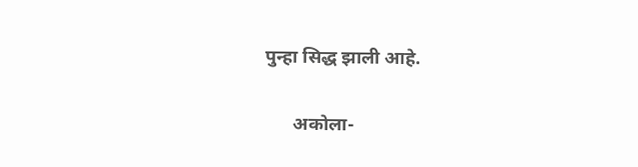पुन्हा सिद्ध झाली आहे.

      अकोला-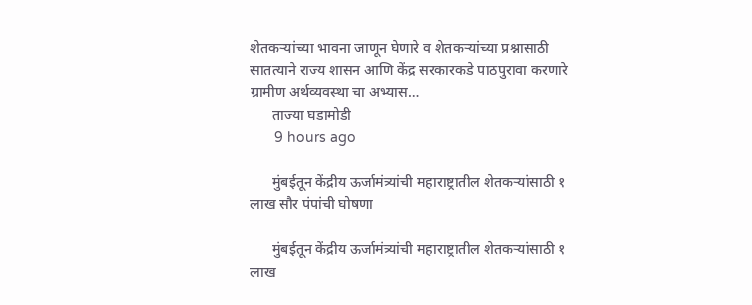शेतकऱ्यांच्या भावना जाणून घेणारे व शेतकऱ्यांच्या प्रश्नासाठी सातत्याने राज्य शासन आणि केंद्र सरकारकडे पाठपुरावा करणारे ग्रामीण अर्थव्यवस्था चा अभ्यास…
      ताज्या घडामोडी
      9 hours ago

      मुंबईतून केंद्रीय ऊर्जामंत्र्यांची महाराष्ट्रातील शेतकऱ्यांसाठी १ लाख सौर पंपांची घोषणा

      मुंबईतून केंद्रीय ऊर्जामंत्र्यांची महाराष्ट्रातील शेतकऱ्यांसाठी १ लाख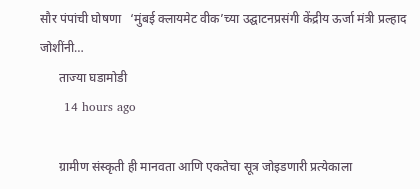सौर पंपांची घोषणा   ‘मुंबई क्लायमेट वीक’च्या उद्घाटनप्रसंगी केंद्रीय ऊर्जा मंत्री प्रल्हाद जोशींनी…
      ताज्या घडामोडी
      14 hours ago

      ग्रामीण संस्कृती ही मानवता आणि एकतेचा सूत्र जोइडणारी प्रत्येकाला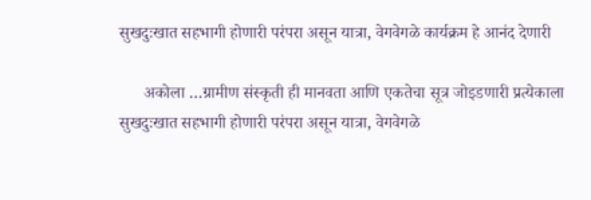सुखदुःखात सहभागी होणारी परंपरा असून यात्रा, वेगवेगळे कार्यक्रम हे आनंद देणारी

      अकोला …ग्रामीण संस्कृती ही मानवता आणि एकतेचा सूत्र जोइडणारी प्रत्येकाला सुखदुःखात सहभागी होणारी परंपरा असून यात्रा, वेगवेगळे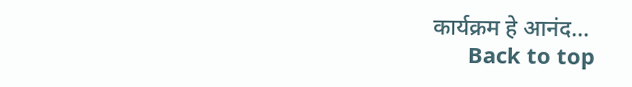कार्यक्रम हे आनंद…
      Back to top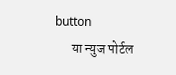button
      या न्युज पोर्टल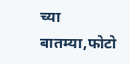च्या बातम्या,फोटो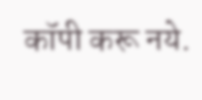कॉपी करू नये.